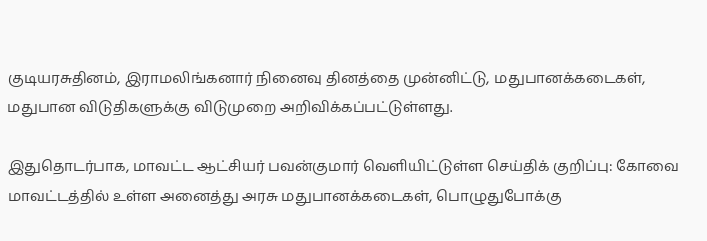குடியரசுதினம், இராமலிங்கனார் நினைவு தினத்தை முன்னிட்டு, மதுபானக்கடைகள், மதுபான விடுதிகளுக்கு விடுமுறை அறிவிக்கப்பட்டுள்ளது.

இதுதொடர்பாக, மாவட்ட ஆட்சியர் பவன்குமார் வெளியிட்டுள்ள செய்திக் குறிப்பு: கோவை மாவட்டத்தில் உள்ள அனைத்து அரசு மதுபானக்கடைகள், பொழுதுபோக்கு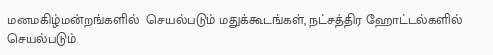மனமகிழ்மன்றங்களில்  செயல்படும் மதுக்கூடங்கள், நட்சத்திர ஹோட்டல்களில் செயல்படும்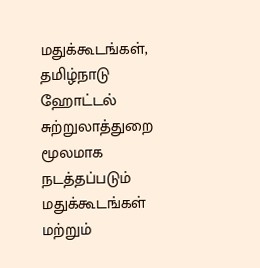மதுக்கூடங்கள், தமிழ்நாடு ஹோட்டல்  சுற்றுலாத்துறை மூலமாக நடத்தப்படும் மதுக்கூடங்கள் மற்றும்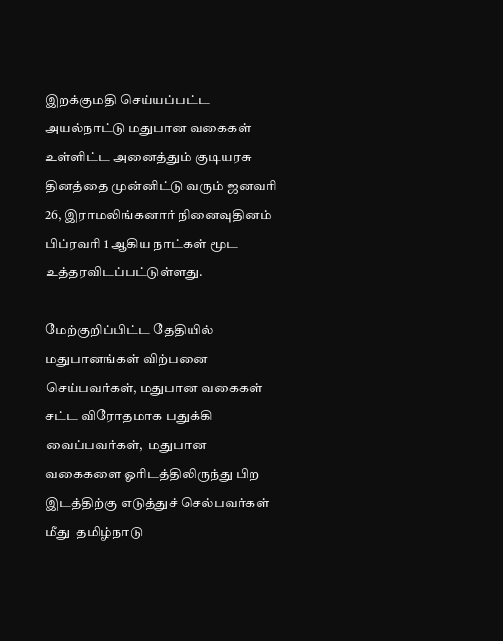இறக்குமதி செய்யப்பட்ட அயல்நாட்டு மதுபான வகைகள் உள்ளிட்ட அனைத்தும் குடியரசு தினத்தை முன்னிட்டு வரும் ஜனவரி 26, இராமலிங்கனார் நினைவுதினம் பிப்ரவரி 1 ஆகிய நாட்கள் மூட உத்தரவிடப்பட்டுள்ளது.

மேற்குறிப்பிட்ட தேதியில் மதுபானங்கள் விற்பனை செய்பவர்கள், மதுபான வகைகள் சட்ட விரோதமாக பதுக்கி வைப்பவர்கள்,  மதுபான வகைகளை ஓரிடத்திலிருந்து பிற இடத்திற்கு எடுத்துச் செல்பவர்கள் மீது  தமிழ்நாடு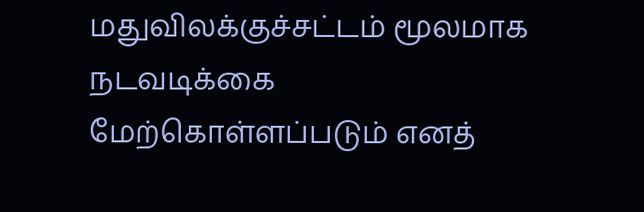மதுவிலக்குச்சட்டம் மூலமாக  நடவடிக்கை மேற்கொள்ளப்படும் எனத்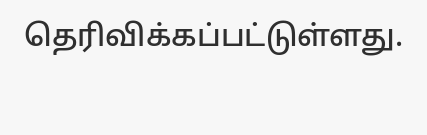தெரிவிக்கப்பட்டுள்ளது.